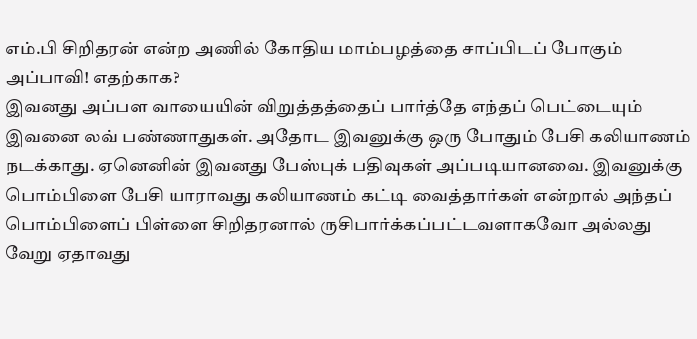எம்.பி சிறிதரன் என்ற அணில் கோதிய மாம்பழத்தை சாப்பிடப் போகும் அப்பாவி! எதற்காக?
இவனது அப்பள வாயையின் விறுத்தத்தைப் பார்த்தே எந்தப் பெட்டையும் இவனை லவ் பண்ணாதுகள். அதோட இவனுக்கு ஒரு போதும் பேசி கலியாணம் நடக்காது. ஏனெனின் இவனது பேஸ்புக் பதிவுகள் அப்படியானவை. இவனுக்கு பொம்பிளை பேசி யாராவது கலியாணம் கட்டி வைத்தார்கள் என்றால் அந்தப் பொம்பிளைப் பிள்ளை சிறிதரனால் ருசிபார்க்கப்பட்டவளாகவோ அல்லது வேறு ஏதாவது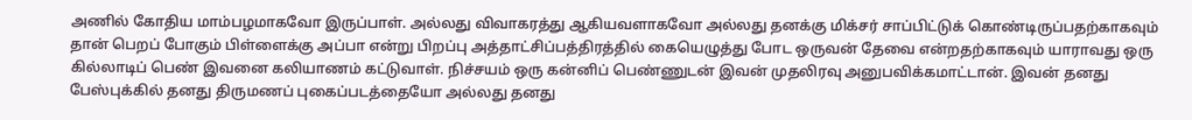அணில் கோதிய மாம்பழமாகவோ இருப்பாள். அல்லது விவாகரத்து ஆகியவளாகவோ அல்லது தனக்கு மிக்சர் சாப்பிட்டுக் கொண்டிருப்பதற்காகவும் தான் பெறப் போகும் பிள்ளைக்கு அப்பா என்று பிறப்பு அத்தாட்சிப்பத்திரத்தில் கையெழுத்து போட ஒருவன் தேவை என்றதற்காகவும் யாராவது ஒரு கில்லாடிப் பெண் இவனை கலியாணம் கட்டுவாள். நிச்சயம் ஒரு கன்னிப் பெண்ணுடன் இவன் முதலிரவு அனுபவிக்கமாட்டான். இவன் தனது பேஸ்புக்கில் தனது திருமணப் புகைப்படத்தையோ அல்லது தனது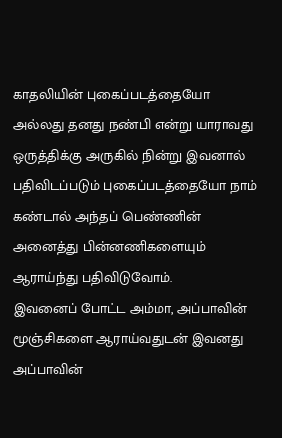காதலியின் புகைப்படத்தையோ அல்லது தனது நண்பி என்று யாராவது ஒருத்திக்கு அருகில் நின்று இவனால் பதிவிடப்படும் புகைப்படத்தையோ நாம் கண்டால் அந்தப் பெண்ணின் அனைத்து பின்னணிகளையும் ஆராய்ந்து பதிவிடுவோம்.
இவனைப் போட்ட அம்மா, அப்பாவின் மூஞ்சிகளை ஆராய்வதுடன் இவனது அப்பாவின்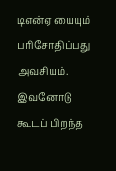டிஎன்ஏ யையும் பரிசோதிப்பது அவசியம். இவனோடு கூடப் பிறந்த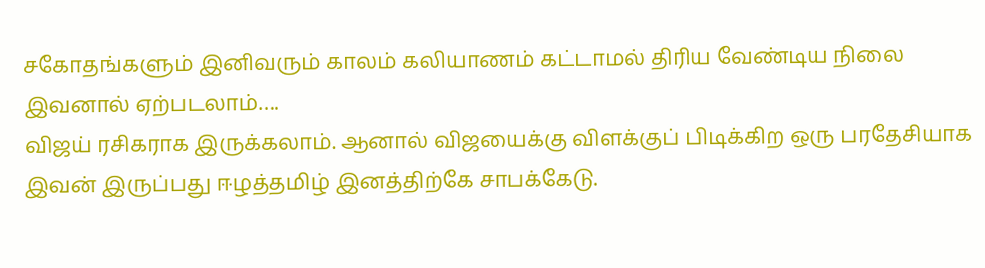சகோதங்களும் இனிவரும் காலம் கலியாணம் கட்டாமல் திரிய வேண்டிய நிலை இவனால் ஏற்படலாம்….
விஜய் ரசிகராக இருக்கலாம். ஆனால் விஜயைக்கு விளக்குப் பிடிக்கிற ஒரு பரதேசியாக இவன் இருப்பது ஈழத்தமிழ் இனத்திற்கே சாபக்கேடு.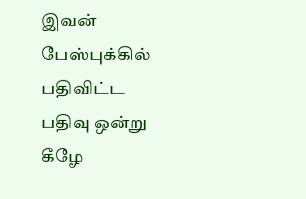இவன் பேஸ்புக்கில் பதிவிட்ட பதிவு ஒன்று கீழே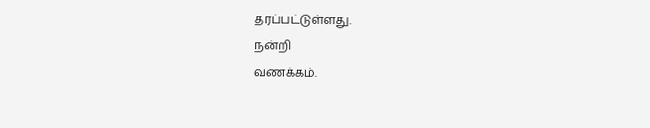தரப்பட்டுள்ளது.
நன்றி
வணக்கம்.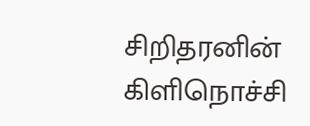சிறிதரனின் கிளிநொச்சி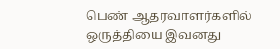பெண் ஆதரவாளர்களில் ஒருத்தியை இவனது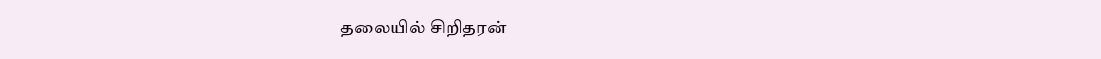தலையில் சிறிதரன்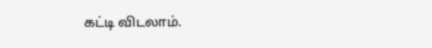கட்டி விடலாம்.